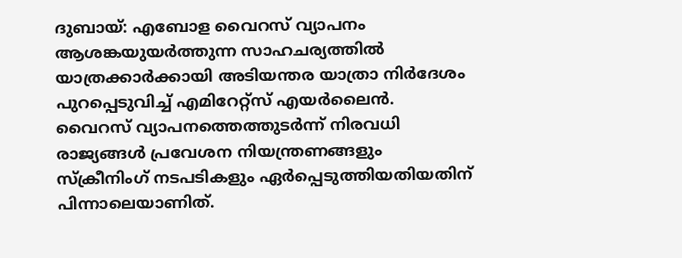ദുബായ്: എബോള വൈറസ് വ്യാപനം ആശങ്കയുയർത്തുന്ന സാഹചര്യത്തിൽ യാത്രക്കാർക്കായി അടിയന്തര യാത്രാ നിർദേശം പുറപ്പെടുവിച്ച് എമിറേറ്റ്സ് എയർലൈൻ. വൈറസ് വ്യാപനത്തെത്തുടർന്ന് നിരവധി രാജ്യങ്ങൾ പ്രവേശന നിയന്ത്രണങ്ങളും സ്ക്രീനിംഗ് നടപടികളും ഏർപ്പെടുത്തിയതിയതിന് പിന്നാലെയാണിത്.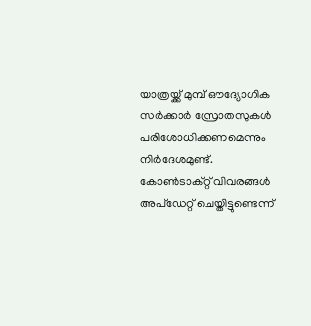യാത്രയ്ക്ക് മുമ്പ് ഔദ്യോഗിക സർക്കാർ സ്രോതസുകൾ പരിശോധിക്കണമെന്നും നിർദേശമുണ്ട്. കോൺടാക്റ്റ് വിവരങ്ങൾ അപ്ഡേറ്റ് ചെയ്തിട്ടുണ്ടെന്ന്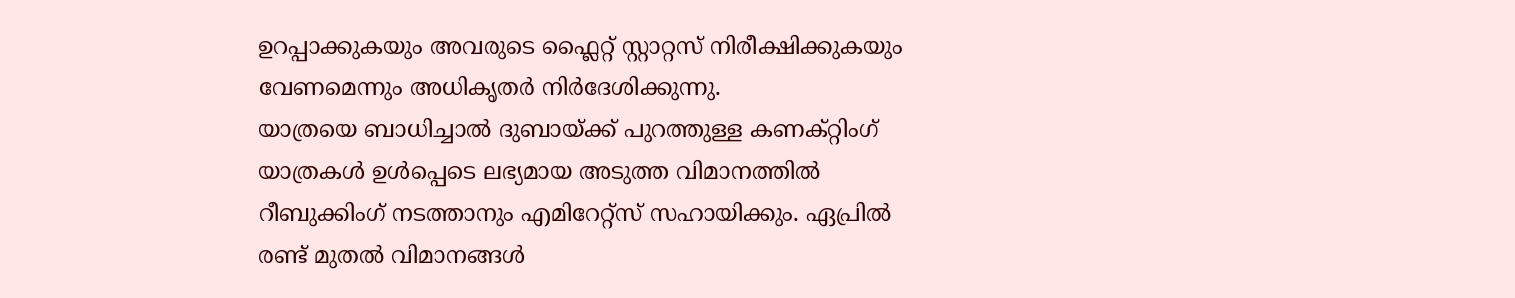ഉറപ്പാക്കുകയും അവരുടെ ഫ്ലൈറ്റ് സ്റ്റാറ്റസ് നിരീക്ഷിക്കുകയും വേണമെന്നും അധികൃതർ നിർദേശിക്കുന്നു.
യാത്രയെ ബാധിച്ചാൽ ദുബായ്ക്ക് പുറത്തുള്ള കണക്റ്റിംഗ് യാത്രകൾ ഉൾപ്പെടെ ലഭ്യമായ അടുത്ത വിമാനത്തിൽ റീബുക്കിംഗ് നടത്താനും എമിറേറ്റ്സ് സഹായിക്കും. ഏപ്രിൽ രണ്ട് മുതൽ വിമാനങ്ങൾ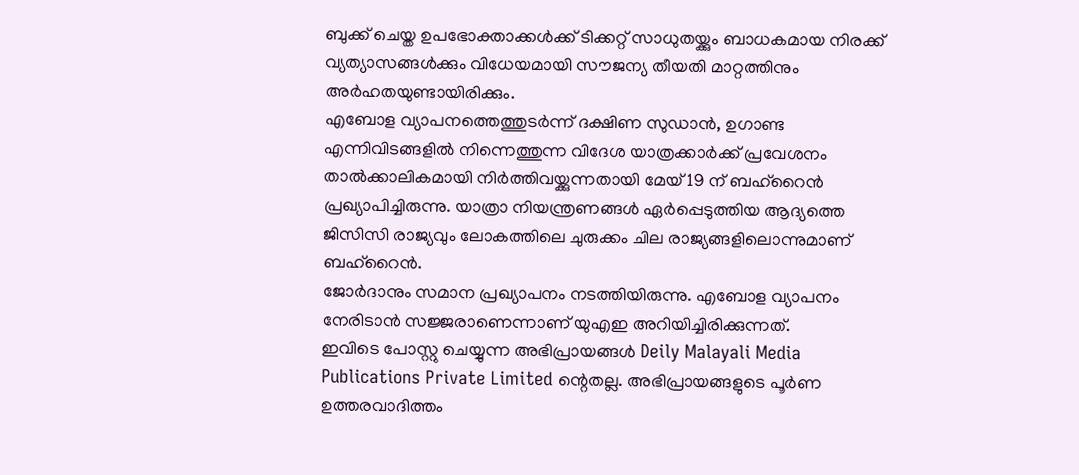ബുക്ക് ചെയ്ത ഉപഭോക്താക്കൾക്ക് ടിക്കറ്റ് സാധുതയ്ക്കും ബാധകമായ നിരക്ക് വ്യത്യാസങ്ങൾക്കും വിധേയമായി സൗജന്യ തീയതി മാറ്റത്തിനും അർഹതയുണ്ടായിരിക്കും.
എബോള വ്യാപനത്തെത്തുടർന്ന് ദക്ഷിണ സുഡാൻ, ഉഗാണ്ട എന്നിവിടങ്ങളിൽ നിന്നെത്തുന്ന വിദേശ യാത്രക്കാർക്ക് പ്രവേശനം താൽക്കാലികമായി നിർത്തിവയ്ക്കുന്നതായി മേയ് 19 ന് ബഹ്റൈൻ പ്രഖ്യാപിച്ചിരുന്നു. യാത്രാ നിയന്ത്രണങ്ങൾ ഏർപ്പെടുത്തിയ ആദ്യത്തെ ജിസിസി രാജ്യവും ലോകത്തിലെ ചുരുക്കം ചില രാജ്യങ്ങളിലൊന്നുമാണ് ബഹ്റൈൻ.
ജോർദാനും സമാന പ്രഖ്യാപനം നടത്തിയിരുന്നു. എബോള വ്യാപനം നേരിടാൻ സജ്ജരാണെന്നാണ് യുഎഇ അറിയിച്ചിരിക്കുന്നത്.
ഇവിടെ പോസ്റ്റു ചെയ്യുന്ന അഭിപ്രായങ്ങൾ Deily Malayali Media Publications Private Limited ന്റെതല്ല. അഭിപ്രായങ്ങളുടെ പൂർണ ഉത്തരവാദിത്തം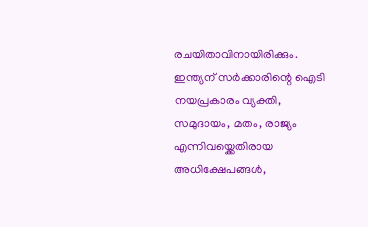രചയിതാവിനായിരിക്കും.
ഇന്ത്യന് സർക്കാരിന്റെ ഐടി നയപ്രകാരം വ്യക്തി, സമുദായം, മതം, രാജ്യം എന്നിവയ്ക്കെതിരായ അധിക്ഷേപങ്ങൾ,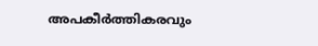അപകീർത്തികരവും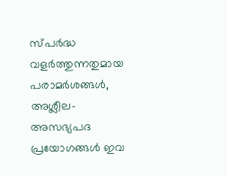സ്പർദ്ധ വളർത്തുന്നതുമായ പരാമർശങ്ങൾ, അശ്ലീല-അസഭ്യപദ പ്രയോഗങ്ങൾ ഇവ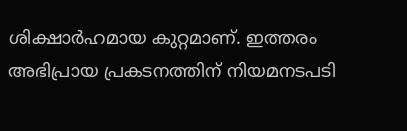ശിക്ഷാർഹമായ കുറ്റമാണ്. ഇത്തരം അഭിപ്രായ പ്രകടനത്തിന് നിയമനടപടി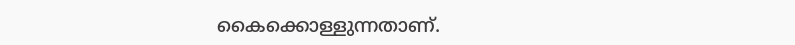കൈക്കൊള്ളുന്നതാണ്.